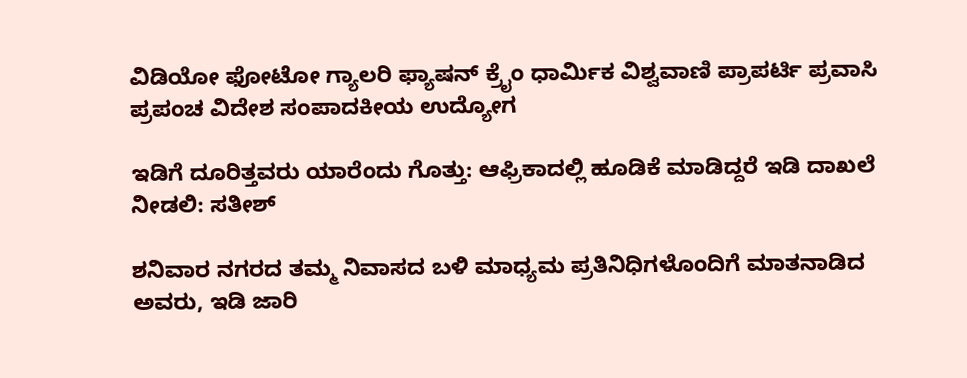ವಿಡಿಯೋ ಫೋಟೋ ಗ್ಯಾಲರಿ ಫ್ಯಾಷನ್ ಕ್ರೈಂ ಧಾರ್ಮಿಕ ವಿಶ್ವವಾಣಿ ಪ್ರಾಪರ್ಟಿ ಪ್ರವಾಸಿ ಪ್ರಪಂಚ ವಿದೇಶ ಸಂಪಾದಕೀಯ ಉದ್ಯೋಗ

ಇಡಿಗೆ ದೂರಿತ್ತವರು ಯಾರೆಂದು ಗೊತ್ತು: ಆಫ್ರಿಕಾದಲ್ಲಿ ಹೂಡಿಕೆ ಮಾಡಿದ್ದರೆ ಇಡಿ ದಾಖಲೆ ನೀಡಲಿ: ಸತೀಶ್

ಶನಿವಾರ ನಗರದ ತಮ್ಮ ನಿವಾಸದ ಬಳಿ ಮಾಧ್ಯಮ ಪ್ರತಿನಿಧಿಗಳೊಂದಿಗೆ ಮಾತನಾಡಿದ ಅವರು, ಇಡಿ ಜಾರಿ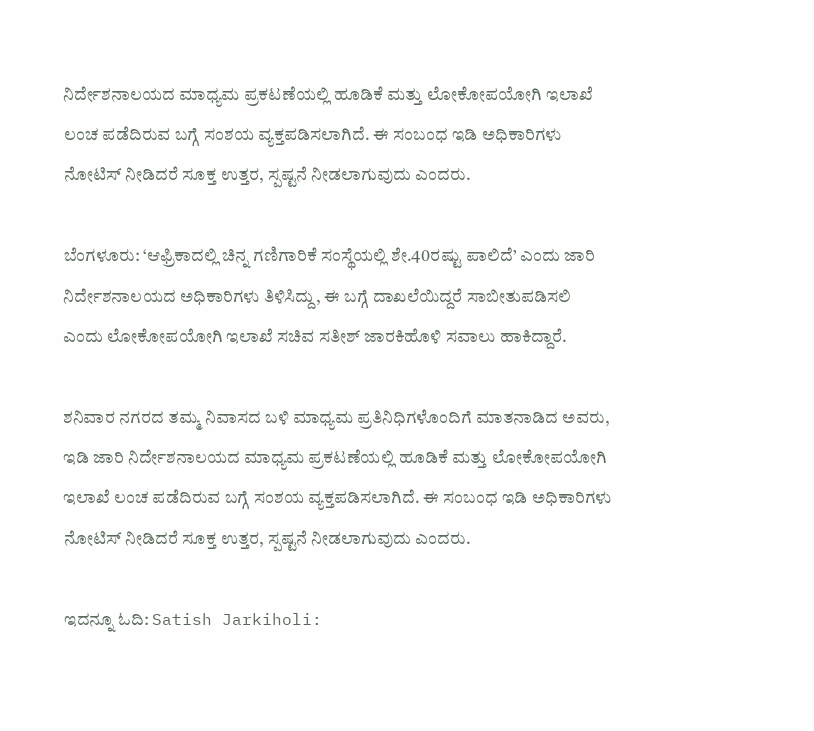ನಿರ್ದೇಶನಾಲಯದ ಮಾಧ್ಯಮ ಪ್ರಕಟಣೆಯಲ್ಲಿ ಹೂಡಿಕೆ ಮತ್ತು ಲೋಕೋಪಯೋಗಿ ಇಲಾಖೆ ಲಂಚ ಪಡೆದಿರುವ ಬಗ್ಗೆ ಸಂಶಯ ವ್ಯಕ್ತಪಡಿಸಲಾಗಿದೆ. ಈ ಸಂಬಂಧ ಇಡಿ ಅಧಿಕಾರಿಗಳು ನೋಟಿಸ್ ನೀಡಿದರೆ ಸೂಕ್ತ ಉತ್ತರ, ಸ್ಪಷ್ಟನೆ ನೀಡಲಾಗುವುದು ಎಂದರು.

ಬೆಂಗಳೂರು: ‘ಆಫ್ರಿಕಾದಲ್ಲಿ ಚಿನ್ನ ಗಣಿಗಾರಿಕೆ ಸಂಸ್ಥೆಯಲ್ಲಿ ಶೇ.40ರಷ್ಟು ಪಾಲಿದೆ’ ಎಂದು ಜಾರಿ ನಿರ್ದೇಶನಾಲಯದ ಅಧಿಕಾರಿಗಳು ತಿಳಿಸಿದ್ದು, ಈ ಬಗ್ಗೆ ದಾಖಲೆಯಿದ್ದರೆ ಸಾಬೀತುಪಡಿಸಲಿ ಎಂದು ಲೋಕೋಪಯೋಗಿ ಇಲಾಖೆ ಸಚಿವ ಸತೀಶ್ ಜಾರಕಿಹೊಳಿ ಸವಾಲು ಹಾಕಿದ್ದಾರೆ.

ಶನಿವಾರ ನಗರದ ತಮ್ಮ ನಿವಾಸದ ಬಳಿ ಮಾಧ್ಯಮ ಪ್ರತಿನಿಧಿಗಳೊಂದಿಗೆ ಮಾತನಾಡಿದ ಅವರು, ಇಡಿ ಜಾರಿ ನಿರ್ದೇಶನಾಲಯದ ಮಾಧ್ಯಮ ಪ್ರಕಟಣೆಯಲ್ಲಿ ಹೂಡಿಕೆ ಮತ್ತು ಲೋಕೋಪಯೋಗಿ ಇಲಾಖೆ ಲಂಚ ಪಡೆದಿರುವ ಬಗ್ಗೆ ಸಂಶಯ ವ್ಯಕ್ತಪಡಿಸಲಾಗಿದೆ. ಈ ಸಂಬಂಧ ಇಡಿ ಅಧಿಕಾರಿಗಳು ನೋಟಿಸ್ ನೀಡಿದರೆ ಸೂಕ್ತ ಉತ್ತರ, ಸ್ಪಷ್ಟನೆ ನೀಡಲಾಗುವುದು ಎಂದರು.

ಇದನ್ನೂ ಓದಿ: Satish Jarkiholi: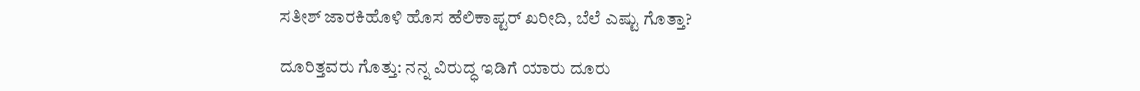ಸತೀಶ್‌ ಜಾರಕಿಹೊಳಿ ಹೊಸ ಹೆಲಿಕಾಪ್ಟರ್‌ ಖರೀದಿ, ಬೆಲೆ ಎಷ್ಟು ಗೊತ್ತಾ?

ದೂರಿತ್ತವರು ಗೊತ್ತು: ನನ್ನ ವಿರುದ್ಧ ಇಡಿಗೆ ಯಾರು ದೂರು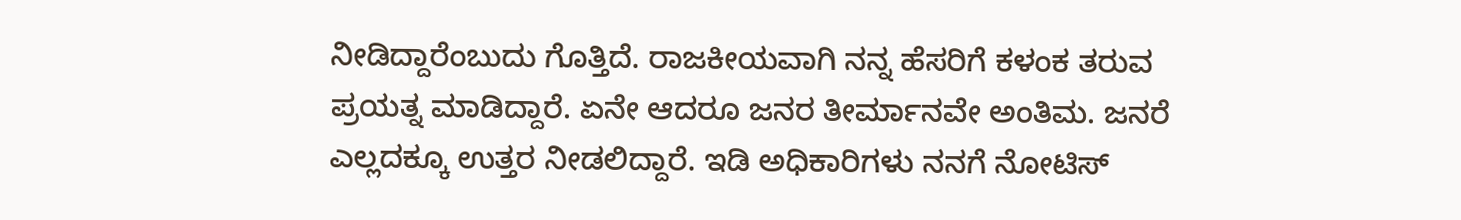ನೀಡಿದ್ದಾರೆಂಬುದು ಗೊತ್ತಿದೆ. ರಾಜಕೀಯವಾಗಿ ನನ್ನ ಹೆಸರಿಗೆ ಕಳಂಕ ತರುವ ಪ್ರಯತ್ನ ಮಾಡಿದ್ದಾರೆ. ಏನೇ ಆದರೂ ಜನರ ತೀರ್ಮಾನವೇ ಅಂತಿಮ. ಜನರೆ ಎಲ್ಲದಕ್ಕೂ ಉತ್ತರ ನೀಡಲಿದ್ದಾರೆ. ಇಡಿ ಅಧಿಕಾರಿಗಳು ನನಗೆ ನೋಟಿಸ್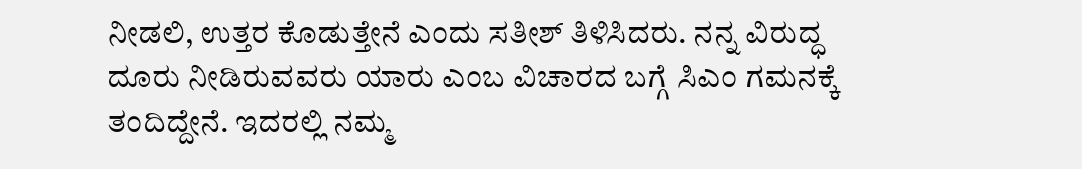ನೀಡಲಿ, ಉತ್ತರ ಕೊಡುತ್ತೇನೆ ಎಂದು ಸತೀಶ್ ತಿಳಿಸಿದರು. ನನ್ನ ವಿರುದ್ಧ ದೂರು ನೀಡಿರುವವರು ಯಾರು ಎಂಬ ವಿಚಾರದ ಬಗ್ಗೆ ಸಿಎಂ ಗಮನಕ್ಕೆ ತಂದಿದ್ದೇನೆ. ಇದರಲ್ಲಿ ನಮ್ಮ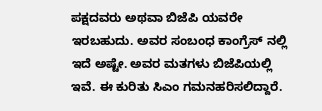ಪಕ್ಷದವರು ಅಥವಾ ಬಿಜೆಪಿ ಯವರೇ ಇರಬಹುದು. ಅವರ ಸಂಬಂಧ ಕಾಂಗ್ರೆಸ್ ನಲ್ಲಿ ಇದೆ ಅಷ್ಟೇ. ಅವರ ಮತಗಳು ಬಿಜೆಪಿಯಲ್ಲಿ ಇವೆ. ಈ ಕುರಿತು ಸಿಎಂ ಗಮನಹರಿಸಲಿದ್ದಾರೆ.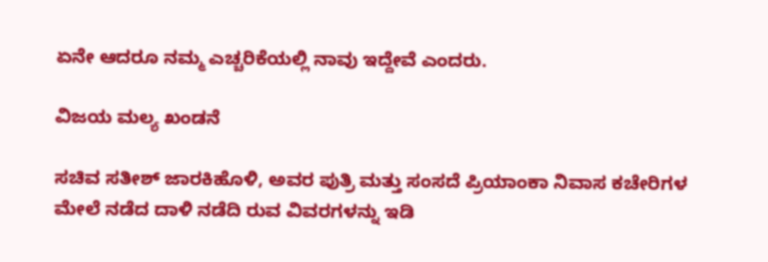ಏನೇ ಆದರೂ ನಮ್ಮ ಎಚ್ಚರಿಕೆಯಲ್ಲಿ ನಾವು ಇದ್ದೇವೆ ಎಂದರು.

ವಿಜಯ ಮಲ್ಯ ಖಂಡನೆ

ಸಚಿವ ಸತೀಶ್ ಜಾರಕಿಹೊಳಿ, ಅವರ ಪುತ್ರಿ ಮತ್ತು ಸಂಸದೆ ಪ್ರಿಯಾಂಕಾ ನಿವಾಸ ಕಚೇರಿಗಳ ಮೇಲೆ ನಡೆದ ದಾಳಿ ನಡೆದಿ ರುವ ವಿವರಗಳನ್ನು ಇಡಿ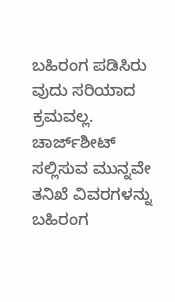ಬಹಿರಂಗ ಪಡಿಸಿರು ವುದು ಸರಿಯಾದ ಕ್ರಮವಲ್ಲ. ಚಾರ್ಜ್‌ಶೀಟ್ ಸಲ್ಲಿಸುವ ಮುನ್ನವೇ ತನಿಖೆ ವಿವರಗಳನ್ನು ಬಹಿರಂಗ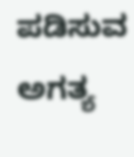ಪಡಿಸುವ ಅಗತ್ಯ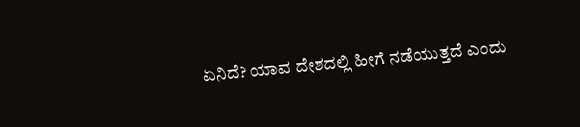ಏನಿದೆ? ಯಾವ ದೇಶದಲ್ಲಿ ಹೀಗೆ ನಡೆಯುತ್ತದೆ ಎಂದು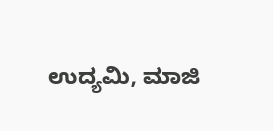ಉದ್ಯಮಿ, ಮಾಜಿ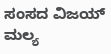ಸಂಸದ ವಿಜಯ್ ಮಲ್ಯ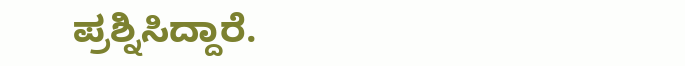ಪ್ರಶ್ನಿಸಿದ್ದಾರೆ.